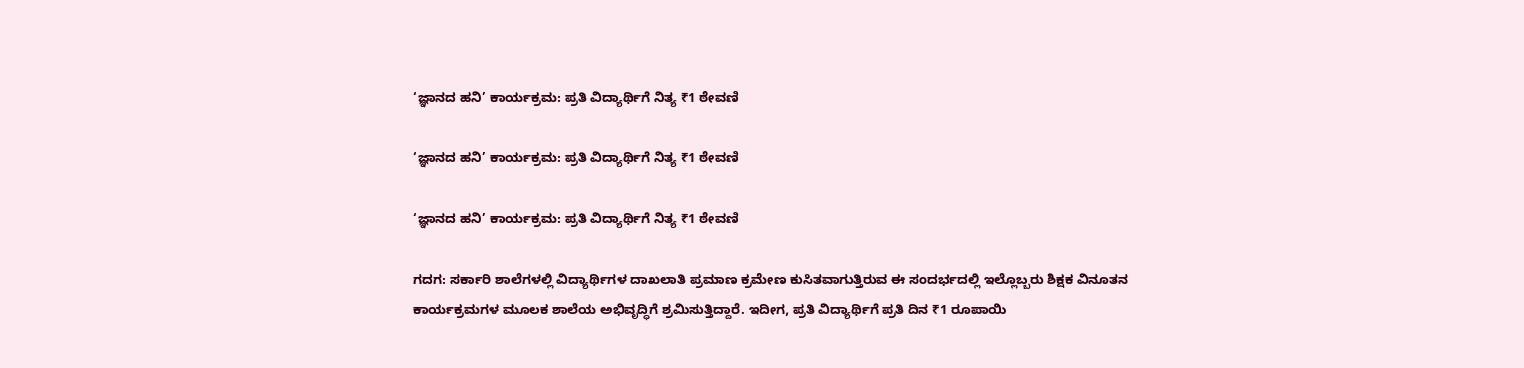‘ಜ್ಞಾನದ ಹನಿ’ ಕಾರ್ಯಕ್ರಮ: ಪ್ರತಿ ವಿದ್ಯಾರ್ಥಿಗೆ ನಿತ್ಯ ₹1 ಠೇವಣಿ

‘ಜ್ಞಾನದ ಹನಿ’ ಕಾರ್ಯಕ್ರಮ: ಪ್ರತಿ ವಿದ್ಯಾರ್ಥಿಗೆ ನಿತ್ಯ ₹1 ಠೇವಣಿ

‘ಜ್ಞಾನದ ಹನಿ’ ಕಾರ್ಯಕ್ರಮ: ಪ್ರತಿ ವಿದ್ಯಾರ್ಥಿಗೆ ನಿತ್ಯ ₹1 ಠೇವಣಿ

ಗದಗ: ಸರ್ಕಾರಿ ಶಾಲೆಗಳಲ್ಲಿ ವಿದ್ಯಾರ್ಥಿಗಳ ದಾಖಲಾತಿ ಪ್ರಮಾಣ ಕ್ರಮೇಣ ಕುಸಿತವಾಗುತ್ತಿರುವ ಈ ಸಂದರ್ಭದಲ್ಲಿ ಇಲ್ಲೊಬ್ಬರು ಶಿಕ್ಷಕ ವಿನೂತನ ಕಾರ್ಯಕ್ರಮಗಳ ಮೂಲಕ ಶಾಲೆಯ ಅಭಿವೃದ್ಧಿಗೆ ಶ್ರಮಿಸುತ್ತಿದ್ದಾರೆ. ಇದೀಗ, ಪ್ರತಿ ವಿದ್ಯಾರ್ಥಿಗೆ ಪ್ರತಿ ದಿನ ₹1 ರೂಪಾಯಿ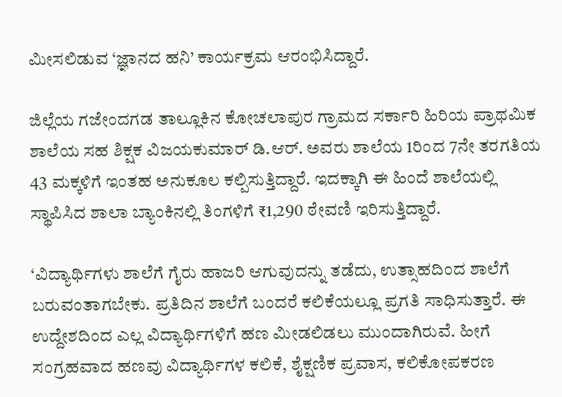ಮೀಸಲಿಡುವ ‘ಜ್ಞಾನದ ಹನಿ’ ಕಾರ್ಯಕ್ರಮ ಆರಂಭಿಸಿದ್ದಾರೆ.

ಜಿಲ್ಲೆಯ ಗಜೇಂದಗಡ ತಾಲ್ಲೂಕಿನ ಕೋಚಲಾಪುರ ಗ್ರಾಮದ ಸರ್ಕಾರಿ ಹಿರಿಯ ಪ್ರಾಥಮಿಕ ಶಾಲೆಯ ಸಹ ಶಿಕ್ಷಕ ವಿಜಯಕುಮಾರ್ ಡಿ.ಆರ್‌. ಅವರು ಶಾಲೆಯ 1ರಿಂದ 7ನೇ ತರಗತಿಯ 43 ಮಕ್ಕಳಿಗೆ ಇಂತಹ ಅನುಕೂಲ ಕಲ್ಪಿಸುತ್ತಿದ್ದಾರೆ. ಇದಕ್ಕಾಗಿ ಈ ಹಿಂದೆ ಶಾಲೆಯಲ್ಲಿ ಸ್ಥಾಪಿಸಿದ ಶಾಲಾ ಬ್ಯಾಂಕಿನಲ್ಲಿ ತಿಂಗಳಿಗೆ ₹1,290 ಠೇವಣಿ ಇರಿಸುತ್ತಿದ್ದಾರೆ.

‘ವಿದ್ಯಾರ್ಥಿಗಳು ಶಾಲೆಗೆ ಗೈರು ಹಾಜರಿ ಆಗುವುದನ್ನು ತಡೆದು, ಉತ್ಸಾಹದಿಂದ ಶಾಲೆಗೆ ಬರುವಂತಾಗಬೇಕು. ಪ್ರತಿದಿನ ಶಾಲೆಗೆ ಬಂದರೆ ಕಲಿಕೆಯಲ್ಲೂ ಪ್ರಗತಿ ಸಾಧಿಸುತ್ತಾರೆ. ಈ ಉದ್ದೇಶದಿಂದ ಎಲ್ಲ ವಿದ್ಯಾರ್ಥಿಗಳಿಗೆ ಹಣ ಮೀಡಲಿಡಲು ಮುಂದಾಗಿರುವೆ. ಹೀಗೆ ಸಂಗ್ರಹವಾದ ಹಣವು ವಿದ್ಯಾರ್ಥಿಗಳ ಕಲಿಕೆ, ಶೈಕ್ಷಣಿಕ ಪ್ರವಾಸ, ಕಲಿಕೋಪಕರಣ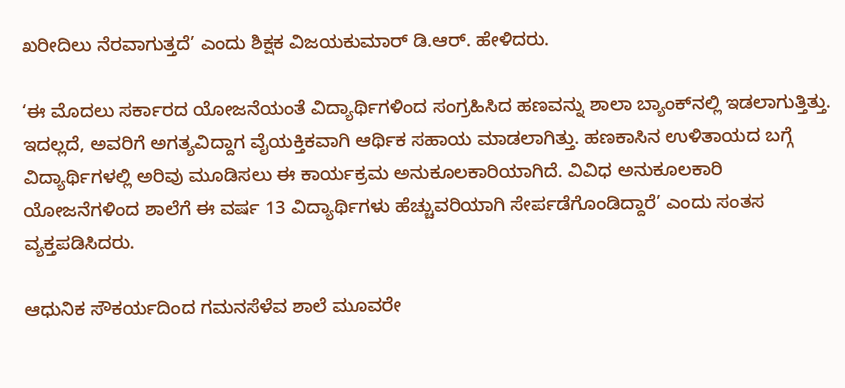ಖರೀದಿಲು ನೆರವಾಗುತ್ತದೆ’ ಎಂದು ಶಿಕ್ಷಕ ವಿಜಯಕುಮಾರ್ ಡಿ.ಆರ್‌. ಹೇಳಿದರು.

‘ಈ ಮೊದಲು ಸರ್ಕಾರದ ಯೋಜನೆಯಂತೆ ವಿದ್ಯಾರ್ಥಿಗಳಿಂದ ಸಂಗ್ರಹಿಸಿದ ಹಣವನ್ನು ಶಾಲಾ ಬ್ಯಾಂಕ್‌ನಲ್ಲಿ ಇಡಲಾಗುತ್ತಿತ್ತು. ಇದಲ್ಲದೆ, ಅವರಿಗೆ ಅಗತ್ಯವಿದ್ದಾಗ ವೈಯಕ್ತಿಕವಾಗಿ ಆರ್ಥಿಕ ಸಹಾಯ ಮಾಡಲಾಗಿತ್ತು. ಹಣಕಾಸಿನ ಉಳಿತಾಯದ ಬಗ್ಗೆ ವಿದ್ಯಾರ್ಥಿಗಳಲ್ಲಿ ಅರಿವು ಮೂಡಿಸಲು ಈ ಕಾರ್ಯಕ್ರಮ ಅನುಕೂಲಕಾರಿಯಾಗಿದೆ. ವಿವಿಧ ಅನುಕೂಲಕಾರಿ ಯೋಜನೆಗಳಿಂದ ಶಾಲೆಗೆ ಈ ವರ್ಷ 13 ವಿದ್ಯಾರ್ಥಿಗಳು ಹೆಚ್ಚುವರಿಯಾಗಿ ಸೇರ್ಪಡೆಗೊಂಡಿದ್ದಾರೆ’ ಎಂದು ಸಂತಸ ವ್ಯಕ್ತಪಡಿಸಿದರು.

ಆಧುನಿಕ ಸೌಕರ್ಯದಿಂದ ಗಮನಸೆಳೆವ ಶಾಲೆ ಮೂವರೇ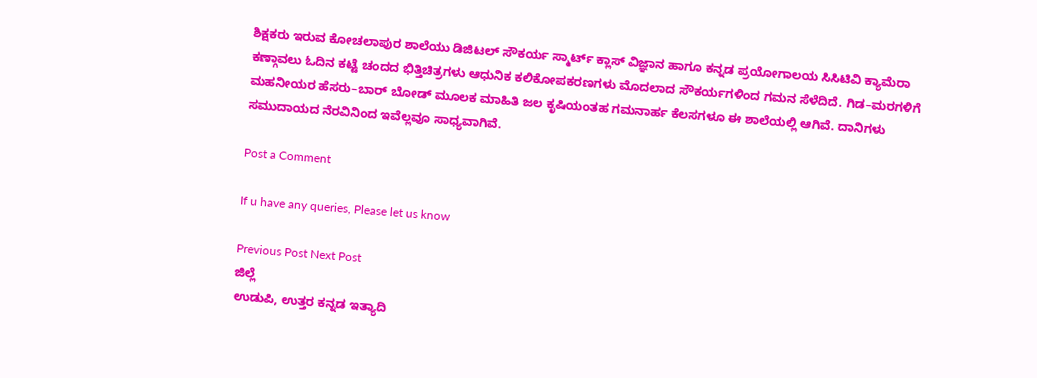ಶಿಕ್ಷಕರು ಇರುವ ಕೋಚಲಾಪುರ ಶಾಲೆಯು ಡಿಜಿಟಲ್‌ ಸೌಕರ್ಯ ಸ್ಮಾರ್ಟ್‌ ಕ್ಲಾಸ್‌ ವಿಜ್ಞಾನ ಹಾಗೂ ಕನ್ನಡ ಪ್ರಯೋಗಾಲಯ ಸಿಸಿಟಿವಿ ಕ್ಯಾಮೆರಾ ಕಣ್ಗಾವಲು ಓದಿನ ಕಟ್ಟೆ ಚಂದದ ಭಿತ್ತಿಚಿತ್ರಗಳು ಆಧುನಿಕ ಕಲಿಕೋಪಕರಣಗಳು ಮೊದಲಾದ ಸೌಕರ್ಯಗಳಿಂದ ಗಮನ ಸೆಳೆದಿದೆ. ಗಿಡ–ಮರಗಳಿಗೆ ಮಹನೀಯರ ಹೆಸರು–ಬಾರ್‌ ಬೋಡ್‌ ಮೂಲಕ ಮಾಹಿತಿ ಜಲ ಕೃಷಿಯಂತಹ ಗಮನಾರ್ಹ ಕೆಲಸಗಳೂ ಈ ಶಾಲೆಯಲ್ಲಿ ಆಗಿವೆ. ದಾನಿಗಳು ಸಮುದಾಯದ ನೆರವಿನಿಂದ ಇವೆಲ್ಲವೂ ಸಾಧ್ಯವಾಗಿವೆ.

Post a Comment

If u have any queries, Please let us know

Previous Post Next Post
ಜಿಲ್ಲೆ
ಉಡುಪಿ, ಉತ್ತರ ಕನ್ನಡ ಇತ್ಯಾದಿ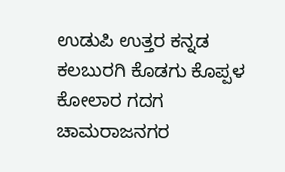ಉಡುಪಿ ಉತ್ತರ ಕನ್ನಡ ಕಲಬುರಗಿ ಕೊಡಗು ಕೊಪ್ಪಳ ಕೋಲಾರ ಗದಗ ಚಾಮರಾಜನಗರ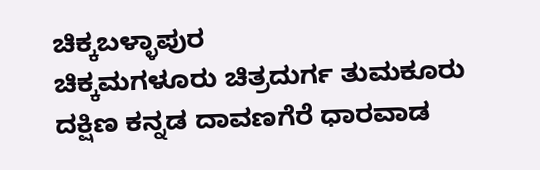ಚಿಕ್ಕಬಳ್ಳಾಪುರ
ಚಿಕ್ಕಮಗಳೂರು ಚಿತ್ರದುರ್ಗ ತುಮಕೂರು ದಕ್ಷಿಣ ಕನ್ನಡ ದಾವಣಗೆರೆ ಧಾರವಾಡ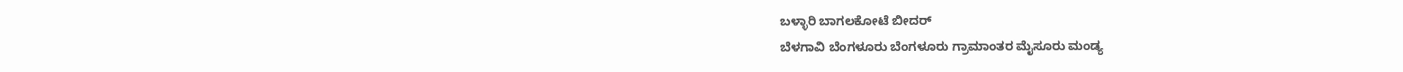ಬಳ್ಳಾರಿ ಬಾಗಲಕೋಟೆ ಬೀದರ್
ಬೆಳಗಾವಿ ಬೆಂಗಳೂರು ಬೆಂಗಳೂರು ಗ್ರಾಮಾಂತರ ಮೈಸೂರು ಮಂಡ್ಯ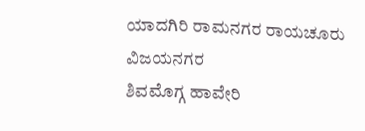ಯಾದಗಿರಿ ರಾಮನಗರ ರಾಯಚೂರು ವಿಜಯನಗರ
ಶಿವಮೊಗ್ಗ ಹಾವೇರಿ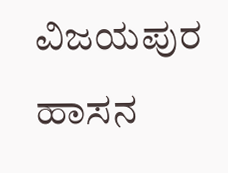ವಿಜಯಪುರ ಹಾಸನ